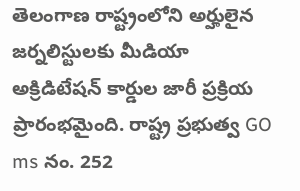తెలంగాణ రాష్ట్రంలోని అర్హులైన జర్నలిస్టులకు మీడియా అక్రిడిటేషన్ కార్డుల జారీ ప్రక్రియ ప్రారంభమైంది. రాష్ట్ర ప్రభుత్వ GO ms నం. 252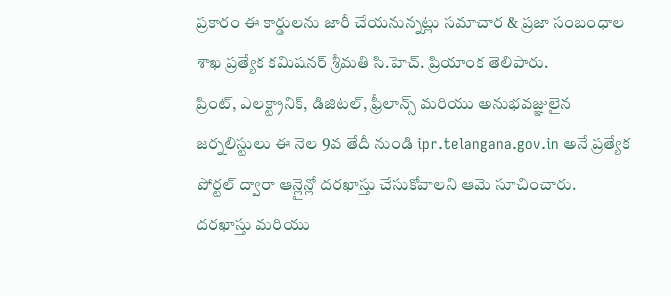ప్రకారం ఈ కార్డులను జారీ చేయనున్నట్లు సమాచార & ప్రజా సంబంధాల శాఖ ప్రత్యేక కమిషనర్ శ్రీమతి సి.హెచ్. ప్రియాంక తెలిపారు.
ప్రింట్, ఎలక్ట్రానిక్, డిజిటల్, ఫ్రీలాన్స్ మరియు అనుభవజ్ఞులైన జర్నలిస్టులు ఈ నెల 9వ తేదీ నుండి ipr.telangana.gov.in అనే ప్రత్యేక పోర్టల్ ద్వారా ఆన్లైన్లో దరఖాస్తు చేసుకోవాలని ఆమె సూచించారు.
దరఖాస్తు మరియు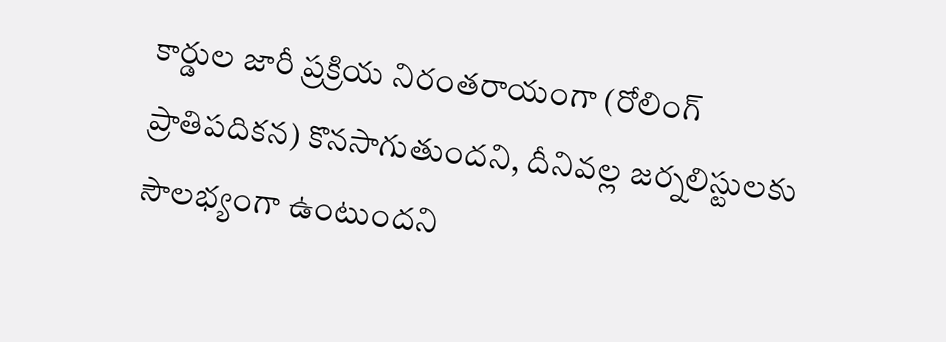కార్డుల జారీ ప్రక్రియ నిరంతరాయంగా (రోలింగ్ ప్రాతిపదికన) కొనసాగుతుందని, దీనివల్ల జర్నలిస్టులకు సౌలభ్యంగా ఉంటుందని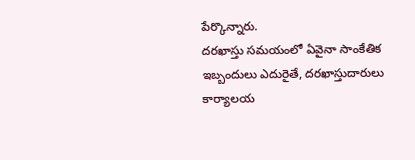పేర్కొన్నారు.
దరఖాస్తు సమయంలో ఏవైనా సాంకేతిక ఇబ్బందులు ఎదురైతే, దరఖాస్తుదారులు కార్యాలయ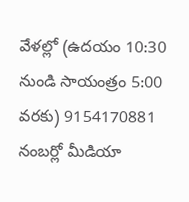వేళల్లో (ఉదయం 10:30 నుండి సాయంత్రం 5:00 వరకు) 9154170881 నంబర్లో మీడియా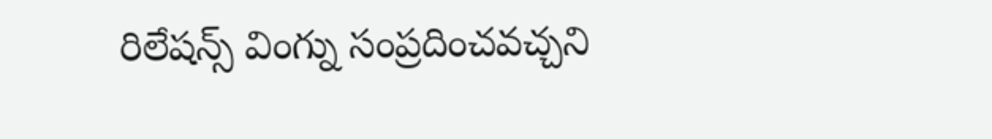రిలేషన్స్ వింగ్ను సంప్రదించవచ్చని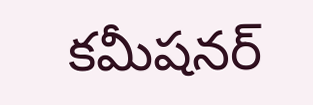కమీషనర్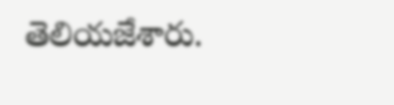తెలియజేశారు.